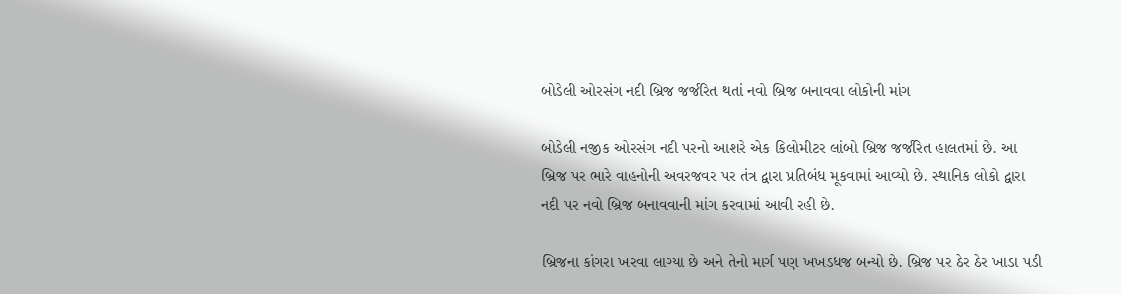બોડેલી ઓરસંગ નદી બ્રિજ જર્જરિત થતાં નવો બ્રિજ બનાવવા લોકોની માંગ

બોડેલી નજીક ઓરસંગ નદી પરનો આશરે એક કિલોમીટર લાંબો બ્રિજ જર્જરિત હાલતમાં છે. આ બ્રિજ પર ભારે વાહનોની અવરજવર પર તંત્ર દ્વારા પ્રતિબંધ મૂકવામાં આવ્યો છે. સ્થાનિક લોકો દ્વારા નદી પર નવો બ્રિજ બનાવવાની માંગ કરવામાં આવી રહી છે.

બ્રિજના કાંગરા ખરવા લાગ્યા છે અને તેનો માર્ગ પણ ખખડધજ બન્યો છે. બ્રિજ પર ઠેર ઠેર ખાડા પડી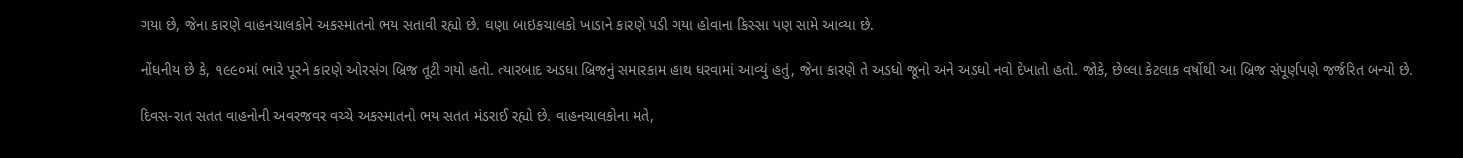ગયા છે, જેના કારણે વાહનચાલકોને અકસ્માતનો ભય સતાવી રહ્યો છે. ઘણા બાઇકચાલકો ખાડાને કારણે પડી ગયા હોવાના કિસ્સા પણ સામે આવ્યા છે.

નોંધનીય છે કે, ૧૯૯૦માં ભારે પૂરને કારણે ઓરસંગ બ્રિજ તૂટી ગયો હતો. ત્યારબાદ અડધા બ્રિજનું સમારકામ હાથ ધરવામાં આવ્યું હતું, જેના કારણે તે અડધો જૂનો અને અડધો નવો દેખાતો હતો. જોકે, છેલ્લા કેટલાક વર્ષોથી આ બ્રિજ સંપૂર્ણપણે જર્જરિત બન્યો છે.

દિવસ-રાત સતત વાહનોની અવરજવર વચ્ચે અકસ્માતનો ભય સતત મંડરાઈ રહ્યો છે. વાહનચાલકોના મતે,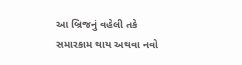આ બ્રિજનું વહેલી તકે સમારકામ થાય અથવા નવો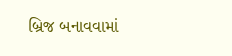બ્રિજ બનાવવામાં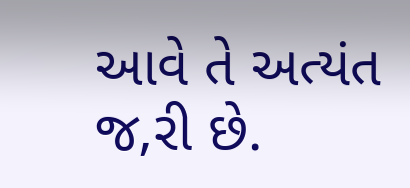આવે તે અત્યંત જ‚રી છે.